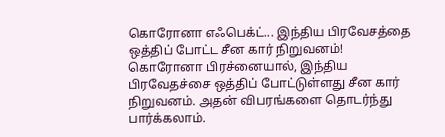கொரோனா எஃபெக்ட்... இந்திய பிரவேசத்தை ஒத்திப் போட்ட சீன கார் நிறுவனம்!
கொரோனா பிரச்னையால், இந்திய பிரவேதச்சை ஒத்திப் போட்டுள்ளது சீன கார் நிறுவனம். அதன் விபரங்களை தொடர்ந்து பார்க்கலாம்.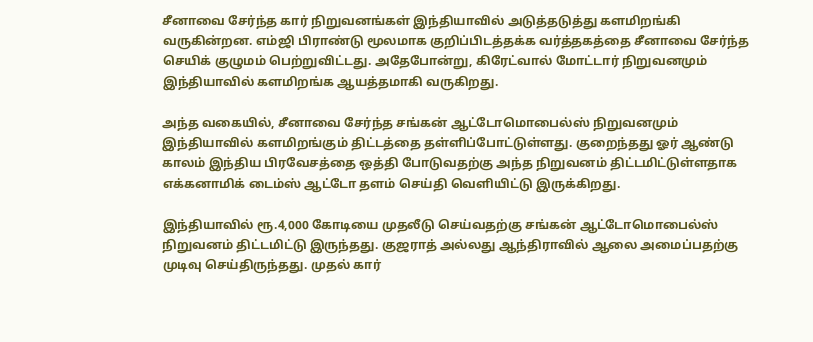சீனாவை சேர்ந்த கார் நிறுவனங்கள் இந்தியாவில் அடுத்தடுத்து களமிறங்கி வருகின்றன. எம்ஜி பிராண்டு மூலமாக குறிப்பிடத்தக்க வர்த்தகத்தை சீனாவை சேர்ந்த செயிக் குழுமம் பெற்றுவிட்டது. அதேபோன்று, கிரேட்வால் மோட்டார் நிறுவனமும் இந்தியாவில் களமிறங்க ஆயத்தமாகி வருகிறது.

அந்த வகையில், சீனாவை சேர்ந்த சங்கன் ஆட்டோமொபைல்ஸ் நிறுவனமும் இந்தியாவில் களமிறங்கும் திட்டத்தை தள்ளிப்போட்டுள்ளது. குறைந்தது ஓர் ஆண்டு காலம் இந்திய பிரவேசத்தை ஒத்தி போடுவதற்கு அந்த நிறுவனம் திட்டமிட்டுள்ளதாக எக்கனாமிக் டைம்ஸ் ஆட்டோ தளம் செய்தி வெளியிட்டு இருக்கிறது.

இந்தியாவில் ரூ.4,000 கோடியை முதலீடு செய்வதற்கு சங்கன் ஆட்டோமொபைல்ஸ் நிறுவனம் திட்டமிட்டு இருந்தது. குஜராத் அல்லது ஆந்திராவில் ஆலை அமைப்பதற்கு முடிவு செய்திருந்தது. முதல் கார்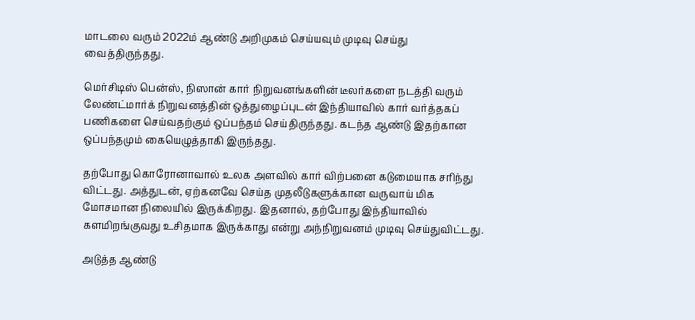மாடலை வரும் 2022ம் ஆண்டு அறிமுகம் செய்யவும் முடிவு செய்து வைத்திருந்தது.

மெர்சிடிஸ் பென்ஸ், நிஸான் கார் நிறுவனங்களின் டீலர்களை நடத்தி வரும் லேண்ட்மார்க் நிறுவனத்தின் ஒத்துழைப்புடன் இந்தியாவில் கார் வர்த்தகப் பணிகளை செய்வதற்கும் ஒப்பந்தம் செய்திருந்தது. கடந்த ஆண்டு இதற்கான ஒப்பந்தமும் கையெழுத்தாகி இருந்தது.

தற்போது கொரோனாவால் உலக அளவில் கார் விற்பனை கடுமையாக சரிந்து விட்டது. அத்துடன், ஏற்கனவே செய்த முதலீடுகளுக்கான வருவாய் மிக மோசமான நிலையில் இருக்கிறது. இதனால், தற்போது இந்தியாவில் களமிறங்குவது உசிதமாக இருக்காது என்று அந்நிறுவனம் முடிவு செய்துவிட்டது.

அடுத்த ஆண்டு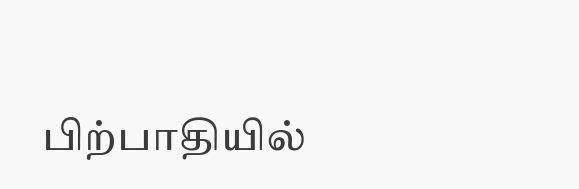பிற்பாதியில்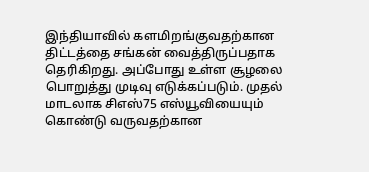இந்தியாவில் களமிறங்குவதற்கான திட்டத்தை சங்கன் வைத்திருப்பதாக தெரிகிறது. அப்போது உள்ள சூழலை பொறுத்து முடிவு எடுக்கப்படும். முதல் மாடலாக சிஎஸ்75 எஸ்யூவியையும் கொண்டு வருவதற்கான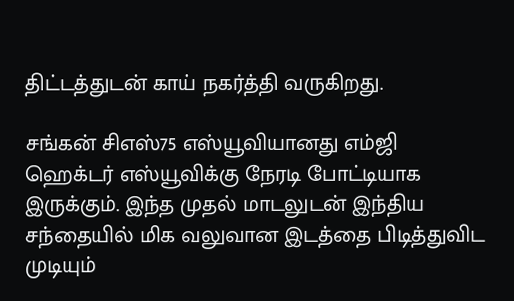திட்டத்துடன் காய் நகர்த்தி வருகிறது.

சங்கன் சிஎஸ்75 எஸ்யூவியானது எம்ஜி ஹெக்டர் எஸ்யூவிக்கு நேரடி போட்டியாக இருக்கும். இந்த முதல் மாடலுடன் இந்திய சந்தையில் மிக வலுவான இடத்தை பிடித்துவிட முடியும்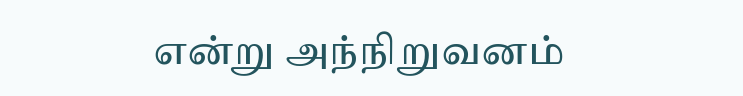என்று அந்நிறுவனம்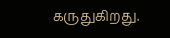கருதுகிறது.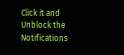Click it and Unblock the Notifications